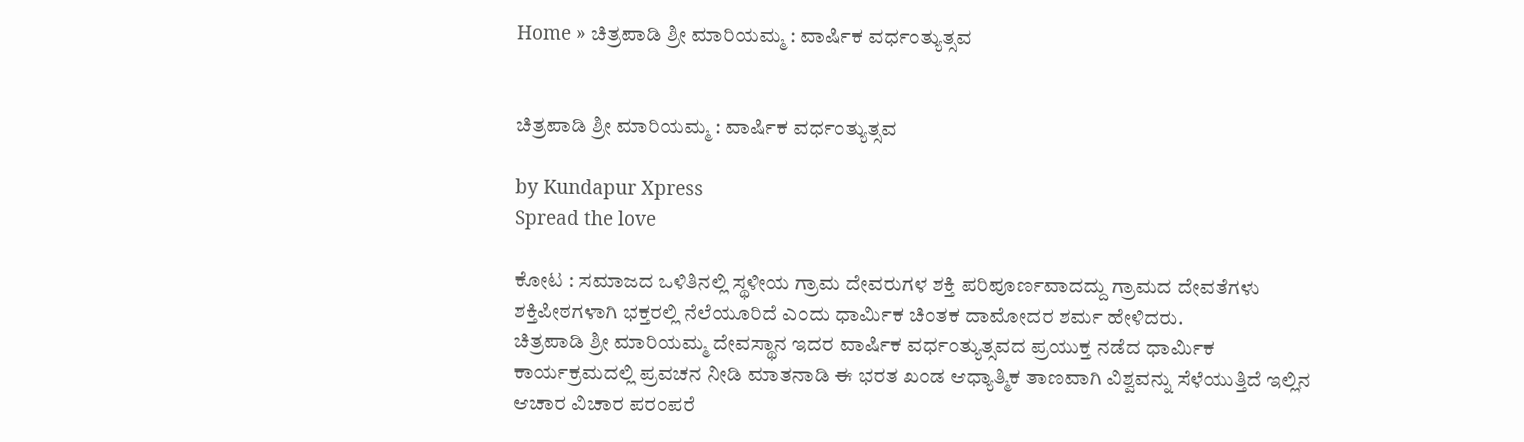Home » ಚಿತ್ರಪಾಡಿ ಶ್ರೀ ಮಾರಿಯಮ್ಮ : ವಾರ್ಷಿಕ ವರ್ಧಂತ್ಯುತ್ಸವ


ಚಿತ್ರಪಾಡಿ ಶ್ರೀ ಮಾರಿಯಮ್ಮ : ವಾರ್ಷಿಕ ವರ್ಧಂತ್ಯುತ್ಸವ

by Kundapur Xpress
Spread the love

ಕೋಟ : ಸಮಾಜದ ಒಳಿತಿನಲ್ಲಿ ಸ್ಥಳೀಯ ಗ್ರಾಮ ದೇವರುಗಳ ಶಕ್ತಿ ಪರಿಪೂರ್ಣವಾದದ್ದು ಗ್ರಾಮದ ದೇವತೆಗಳು ಶಕ್ತಿಪೀಠಗಳಾಗಿ ಭಕ್ತರಲ್ಲಿ ನೆಲೆಯೂರಿದೆ ಎಂದು ಧಾರ್ಮಿಕ ಚಿಂತಕ ದಾಮೋದರ ಶರ್ಮ ಹೇಳಿದರು.
ಚಿತ್ರಪಾಡಿ ಶ್ರೀ ಮಾರಿಯಮ್ಮ ದೇವಸ್ಥಾನ ಇದರ ವಾರ್ಷಿಕ ವರ್ಧಂತ್ಯುತ್ಸವದ ಪ್ರಯುಕ್ತ ನಡೆದ ಧಾರ್ಮಿಕ ಕಾರ್ಯಕ್ರಮದಲ್ಲಿ ಪ್ರವಚನ ನೀಡಿ ಮಾತನಾಡಿ ಈ ಭರತ ಖಂಡ ಆಧ್ಯಾತ್ಮಿಕ ತಾಣವಾಗಿ ವಿಶ್ವವನ್ನು ಸೆಳೆಯುತ್ತಿದೆ ಇಲ್ಲಿನ ಆಚಾರ ವಿಚಾರ ಪರಂಪರೆ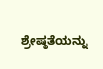ಶ್ರೇಷ್ಠತೆಯನ್ನು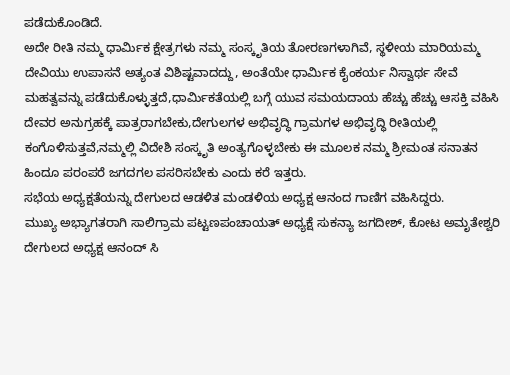ಪಡೆದುಕೊಂಡಿದೆ.
ಅದೇ ರೀತಿ ನಮ್ಮ ಧಾರ್ಮಿಕ ಕ್ಷೇತ್ರಗಳು ನಮ್ಮ ಸಂಸ್ಕೃತಿಯ ತೋರಣಗಳಾಗಿವೆ, ಸ್ಥಳೀಯ ಮಾರಿಯಮ್ಮ ದೇವಿಯು ಉಪಾಸನೆ ಅತ್ಯಂತ ವಿಶಿಷ್ಟವಾದದ್ದು, ಅಂತೆಯೇ ಧಾರ್ಮಿಕ ಕೈಂಕರ್ಯ ನಿಸ್ವಾರ್ಥ ಸೇವೆ ಮಹತ್ವವನ್ನು ಪಡೆದುಕೊಳ್ಳುತ್ತದೆ,ಧಾರ್ಮಿಕತೆಯಲ್ಲಿ ಬಗ್ಗೆ ಯುವ ಸಮಯದಾಯ ಹೆಚ್ಚು ಹೆಚ್ಚು ಆಸಕ್ತಿ ವಹಿಸಿ ದೇವರ ಅನುಗ್ರಹಕ್ಕೆ ಪಾತ್ರರಾಗಬೇಕು,ದೇಗುಲಗಳ ಅಭಿವೃದ್ಧಿ ಗ್ರಾಮಗಳ ಅಭಿವೃದ್ಧಿ ರೀತಿಯಲ್ಲಿ ಕಂಗೊಳಿಸುತ್ತವೆ,ನಮ್ಮಲ್ಲಿ ವಿದೇಶಿ ಸಂಸ್ಕೃತಿ ಅಂತ್ಯಗೊಳ್ಳಬೇಕು ಈ ಮೂಲಕ ನಮ್ಮ ಶ್ರೀಮಂತ ಸನಾತನ ಹಿಂದೂ ಪರಂಪರೆ ಜಗದಗಲ ಪಸರಿಸಬೇಕು ಎಂದು ಕರೆ ಇತ್ತರು.
ಸಭೆಯ ಅಧ್ಯಕ್ಷತೆಯನ್ನು ದೇಗುಲದ ಆಡಳಿತ ಮಂಡಳಿಯ ಅಧ್ಯಕ್ಷ ಆನಂದ ಗಾಣಿಗ ವಹಿಸಿದ್ದರು.
ಮುಖ್ಯ ಅಭ್ಯಾಗತರಾಗಿ ಸಾಲಿಗ್ರಾಮ ಪಟ್ಟಣಪಂಚಾಯತ್ ಅಧ್ಯಕ್ಷೆ ಸುಕನ್ಯಾ ಜಗದೀಶ್, ಕೋಟ ಅಮೃತೇಶ್ವರಿ ದೇಗುಲದ ಅಧ್ಯಕ್ಷ ಆನಂದ್ ಸಿ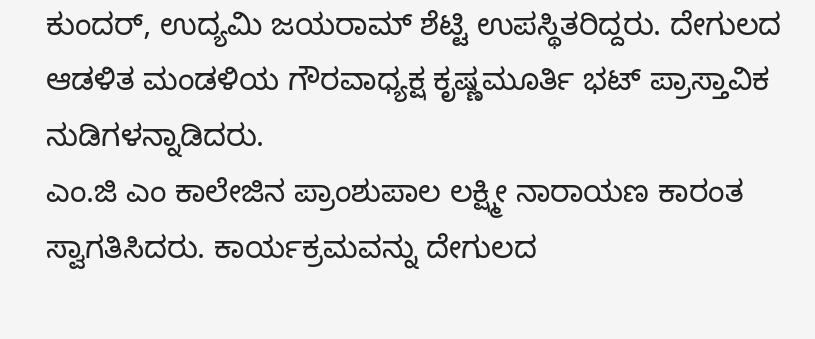ಕುಂದರ್, ಉದ್ಯಮಿ ಜಯರಾಮ್ ಶೆಟ್ಟಿ ಉಪಸ್ಥಿತರಿದ್ದರು. ದೇಗುಲದ ಆಡಳಿತ ಮಂಡಳಿಯ ಗೌರವಾಧ್ಯಕ್ಷ ಕೃಷ್ಣಮೂರ್ತಿ ಭಟ್ ಪ್ರಾಸ್ತಾವಿಕ ನುಡಿಗಳನ್ನಾಡಿದರು.
ಎಂ.ಜಿ ಎಂ ಕಾಲೇಜಿನ ಪ್ರಾಂಶುಪಾಲ ಲಕ್ಷ್ಮೀ ನಾರಾಯಣ ಕಾರಂತ ಸ್ವಾಗತಿಸಿದರು. ಕಾರ್ಯಕ್ರಮವನ್ನು ದೇಗುಲದ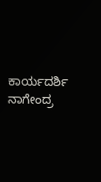ಕಾರ್ಯದರ್ಶಿ ನಾಗೇಂದ್ರ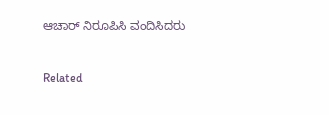ಆಚಾರ್ ನಿರೂಪಿಸಿ ವಂದಿಸಿದರು



Related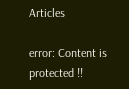Articles

error: Content is protected !!